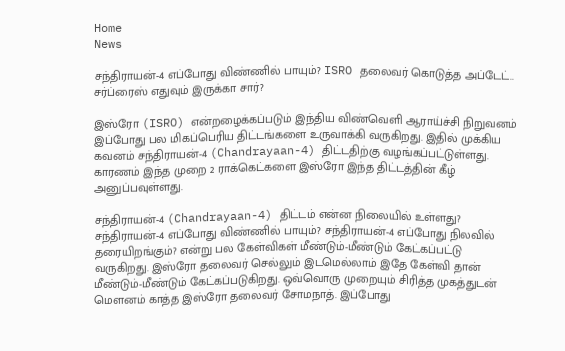Home
News

சந்திராயன்-4 எப்போது விண்ணில் பாயும்? ISRO தலைவர் கொடுத்த அப்டேட்.. சர்ப்ரைஸ் எதுவும் இருக்கா சார்?

இஸ்ரோ (ISRO) என்றழைக்கப்படும் இந்திய விண்வெளி ஆராய்ச்சி நிறுவனம் இப்போது பல மிகப்பெரிய திட்டங்களை உருவாக்கி வருகிறது. இதில் முக்கிய கவனம் சந்திராயன்-4 (Chandrayaan-4) திட்டதிற்கு வழங்கப்பட்டுள்ளது. காரணம் இந்த முறை 2 ராக்கெட்களை இஸ்ரோ இந்த திட்டத்தின் கீழ் அனுப்பவுள்ளது.

சந்திராயன்-4 (Chandrayaan-4) திட்டம் என்ன நிலையில் உள்ளது? சந்திராயன்-4 எப்போது விண்ணில் பாயும்? சந்திராயன்-4 எப்போது நிலவில் தரையிறங்கும்? என்று பல கேள்விகள் மீண்டும்-மீண்டும் கேட்கப்பட்டு வருகிறது. இஸ்ரோ தலைவர் செல்லும் இடமெல்லாம் இதே கேள்வி தான் மீண்டும்-மீண்டும் கேட்கப்படுகிறது. ஒவ்வொரு முறையும் சிரித்த முகத்துடன் மௌனம் காத்த இஸ்ரோ தலைவர் சோமநாத். இப்போது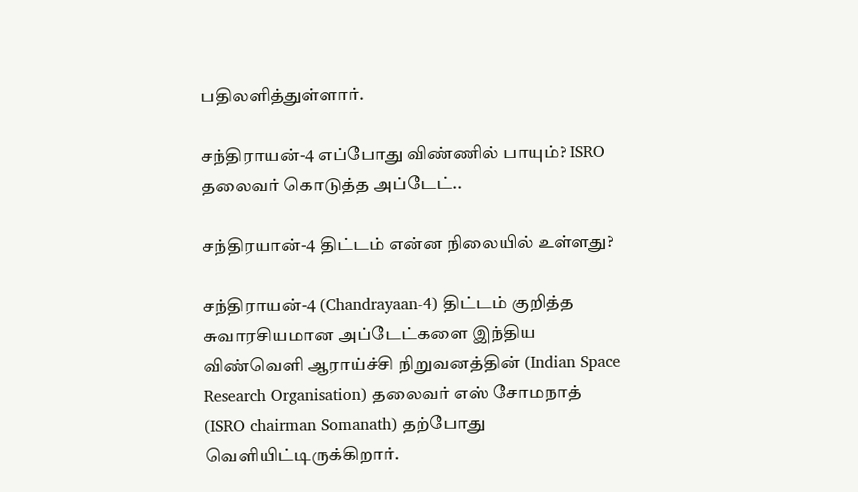பதிலளித்துள்ளார்.

சந்திராயன்-4 எப்போது விண்ணில் பாயும்? ISRO தலைவர் கொடுத்த அப்டேட்..

சந்திரயான்-4 திட்டம் என்ன நிலையில் உள்ளது?

சந்திராயன்-4 (Chandrayaan-4) திட்டம் குறித்த சுவாரசியமான அப்டேட்களை இந்திய விண்வெளி ஆராய்ச்சி நிறுவனத்தின் (Indian Space Research Organisation) தலைவர் எஸ் சோமநாத் (ISRO chairman Somanath) தற்போது வெளியிட்டிருக்கிறார்.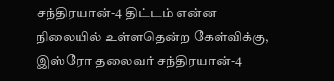சந்திரயான்-4 திட்டம் என்ன நிலையில் உள்ளதென்ற கேள்விக்கு, இஸ்ரோ தலைவர் சந்திரயான்-4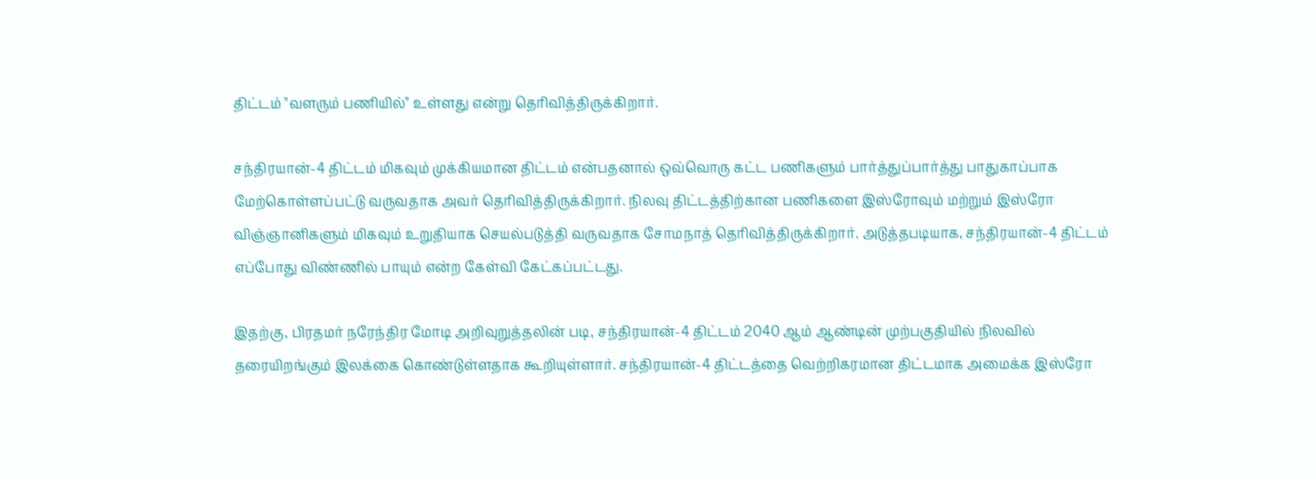திட்டம் "வளரும் பணியில்" உள்ளது என்று தெரிவித்திருக்கிறார்.

சந்திரயான்-4 திட்டம் மிகவும் முக்கியமான திட்டம் என்பதனால் ஒவ்வொரு கட்ட பணிகளும் பார்த்துப்பார்த்து பாதுகாப்பாக மேற்கொள்ளப்பட்டு வருவதாக அவர் தெரிவித்திருக்கிறார். நிலவு திட்டத்திற்கான பணிகளை இஸ்ரோவும் மற்றும் இஸ்ரோ விஞ்ஞானிகளும் மிகவும் உறுதியாக செயல்படுத்தி வருவதாக சோமநாத் தெரிவித்திருக்கிறார். அடுத்தபடியாக, சந்திரயான்-4 திட்டம் எப்போது விண்ணில் பாயும் என்ற கேள்வி கேட்கப்பட்டது.

இதற்கு, பிரதமர் நரேந்திர மோடி அறிவுறுத்தலின் படி, சந்திரயான்-4 திட்டம் 2040 ஆம் ஆண்டின் முற்பகுதியில் நிலவில் தரையிறங்கும் இலக்கை கொண்டுள்ளதாக கூறியுள்ளார். சந்திரயான்-4 திட்டத்தை வெற்றிகரமான திட்டமாக அமைக்க இஸ்ரோ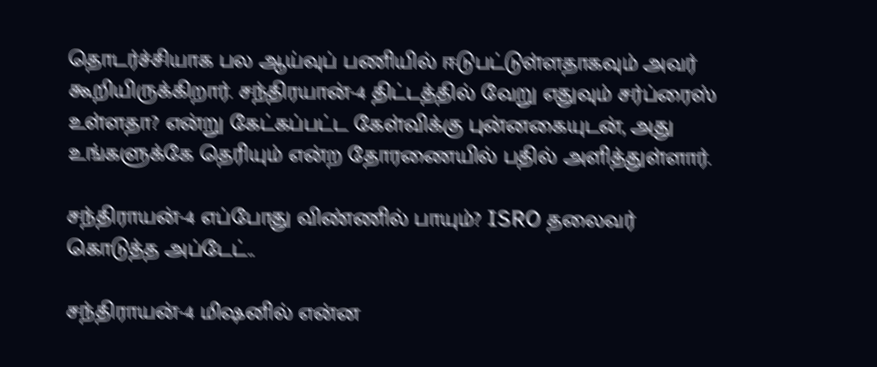தொடர்ச்சியாக பல ஆய்வுப் பணியில் ஈடுபட்டுள்ளதாகவும் அவர் கூறியிருக்கிறார். சந்திரயான்-4 திட்டத்தில் வேறு எதுவும் சர்ப்ரைஸ் உள்ளதா? என்று கேட்கப்பட்ட கேள்விக்கு புன்னகையுடன், அது உங்களுக்கே தெரியும் என்ற தோரணையில் பதில் அளித்துள்ளார்.

சந்திராயன்-4 எப்போது விண்ணில் பாயும்? ISRO தலைவர் கொடுத்த அப்டேட்..

சந்திராயன்-4 மிஷனில் என்ன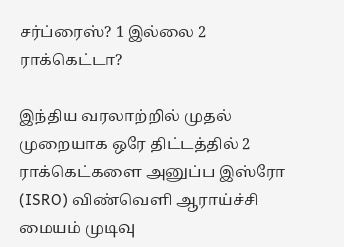சர்ப்ரைஸ்? 1 இல்லை 2 ராக்கெட்டா?

இந்திய வரலாற்றில் முதல் முறையாக ஒரே திட்டத்தில் 2 ராக்கெட்களை அனுப்ப இஸ்ரோ (ISRO) விண்வெளி ஆராய்ச்சி மையம் முடிவு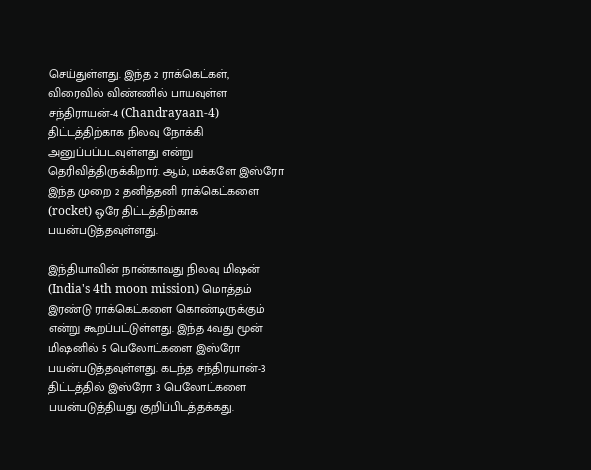செய்துள்ளது. இந்த 2 ராக்கெட்கள், விரைவில் விண்ணில் பாயவுள்ள சந்திராயன்-4 (Chandrayaan-4) திட்டத்திற்காக நிலவு நோக்கி அனுப்பப்படவுள்ளது என்று தெரிவித்திருக்கிறார். ஆம், மக்களே இஸ்ரோ இந்த முறை 2 தனித்தனி ராக்கெட்களை (rocket) ஒரே திட்டத்திற்காக பயன்படுத்தவுள்ளது.

இந்தியாவின் நான்காவது நிலவு மிஷன் (India's 4th moon mission) மொத்தம் இரண்டு ராக்கெட்களை கொண்டிருக்கும் என்று கூறப்பட்டுள்ளது. இந்த 4வது மூன் மிஷனில் 5 பெலோட்களை இஸ்ரோ பயன்படுத்தவுள்ளது. கடந்த சந்திரயான்-3 திட்டத்தில் இஸ்ரோ 3 பெலோட்களை பயன்படுத்தியது குறிப்பிடத்தக்கது.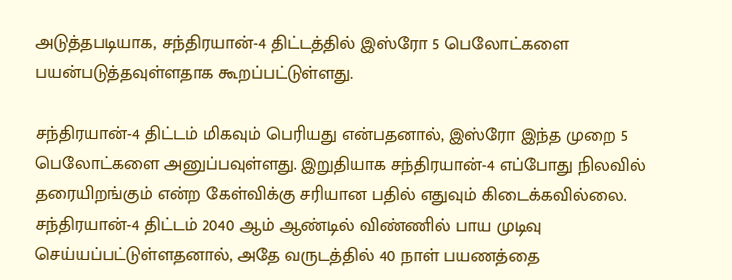அடுத்தபடியாக, சந்திரயான்-4 திட்டத்தில் இஸ்ரோ 5 பெலோட்களை பயன்படுத்தவுள்ளதாக கூறப்பட்டுள்ளது.

சந்திரயான்-4 திட்டம் மிகவும் பெரியது என்பதனால், இஸ்ரோ இந்த முறை 5 பெலோட்களை அனுப்பவுள்ளது. இறுதியாக சந்திரயான்-4 எப்போது நிலவில் தரையிறங்கும் என்ற கேள்விக்கு சரியான பதில் எதுவும் கிடைக்கவில்லை. சந்திரயான்-4 திட்டம் 2040 ஆம் ஆண்டில் விண்ணில் பாய முடிவு செய்யப்பட்டுள்ளதனால், அதே வருடத்தில் 40 நாள் பயணத்தை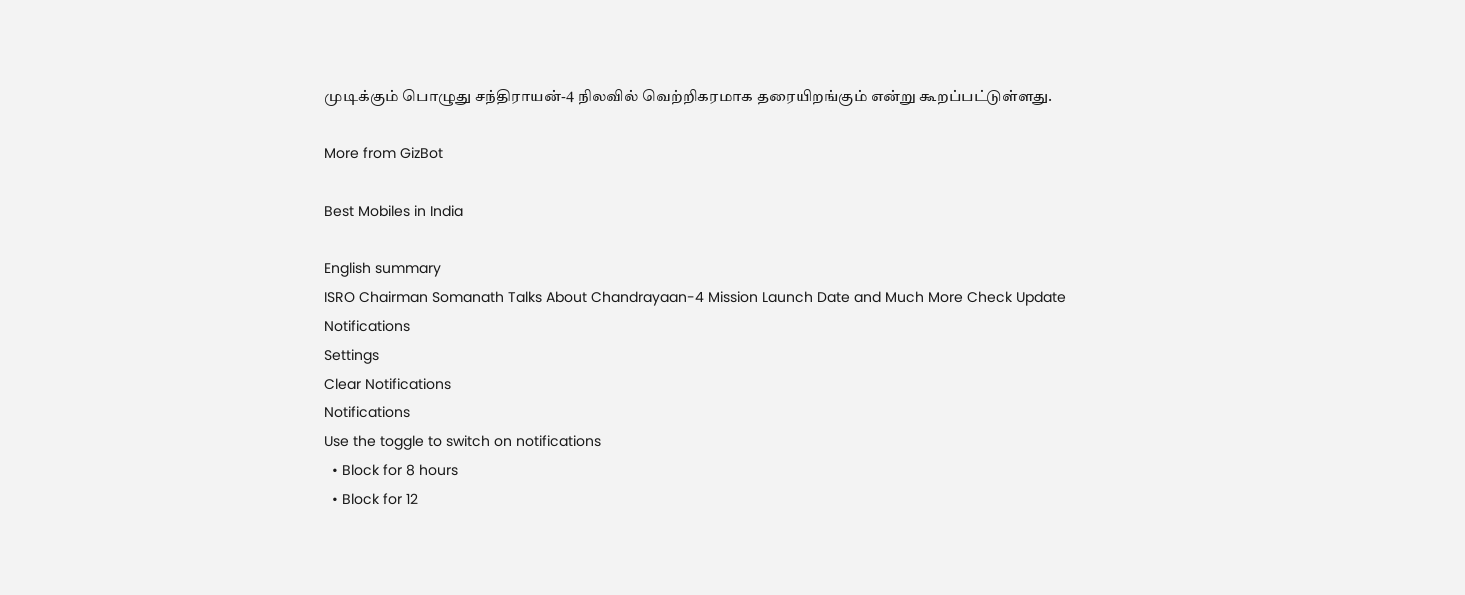முடிக்கும் பொழுது சந்திராயன்-4 நிலவில் வெற்றிகரமாக தரையிறங்கும் என்று கூறப்பட்டுள்ளது.

More from GizBot

Best Mobiles in India

English summary
ISRO Chairman Somanath Talks About Chandrayaan-4 Mission Launch Date and Much More Check Update
Notifications
Settings
Clear Notifications
Notifications
Use the toggle to switch on notifications
  • Block for 8 hours
  • Block for 12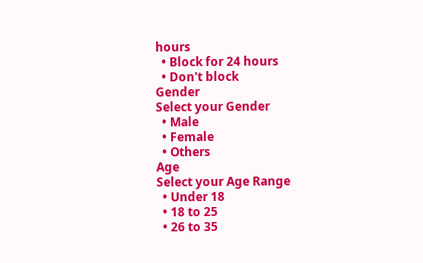hours
  • Block for 24 hours
  • Don't block
Gender
Select your Gender
  • Male
  • Female
  • Others
Age
Select your Age Range
  • Under 18
  • 18 to 25
  • 26 to 35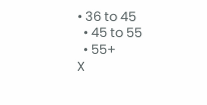• 36 to 45
  • 45 to 55
  • 55+
X